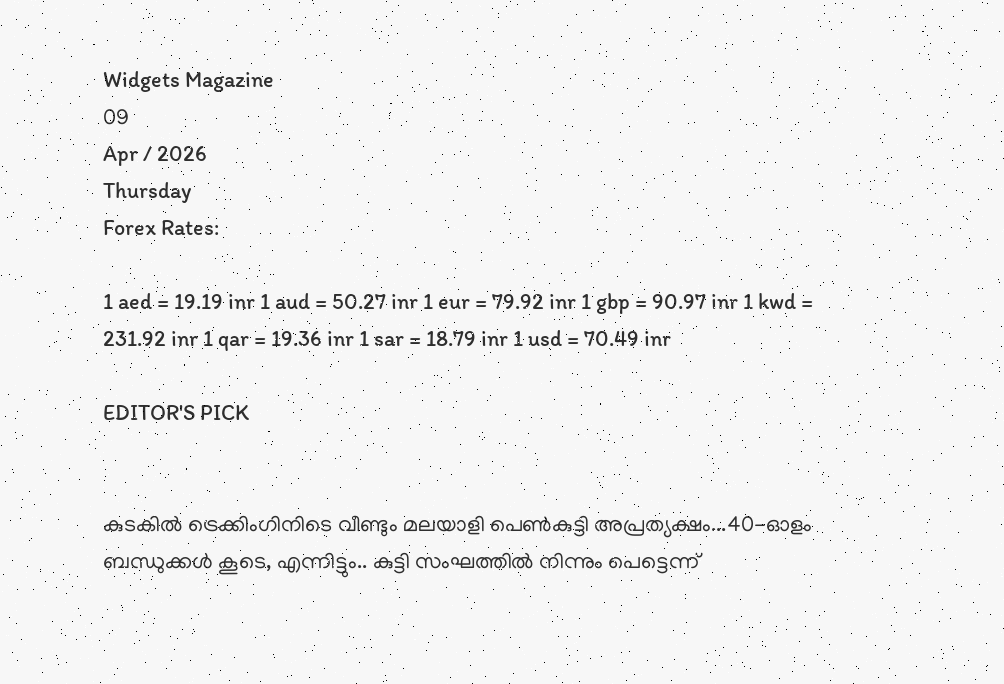Widgets Magazine
09
Apr / 2026
Thursday
Forex Rates:

1 aed = 19.19 inr 1 aud = 50.27 inr 1 eur = 79.92 inr 1 gbp = 90.97 inr 1 kwd = 231.92 inr 1 qar = 19.36 inr 1 sar = 18.79 inr 1 usd = 70.49 inr

EDITOR'S PICK


കുടകിൽ ട്രെക്കിംഗിനിടെ വീണ്ടും മലയാളി പെൺകുട്ടി അപ്രത്യക്ഷം...40-ഓളം ബന്ധുക്കൾ കൂടെ, എന്നിട്ടും.. കുട്ടി സംഘത്തില്‍ നിന്നും പെട്ടെന്ന്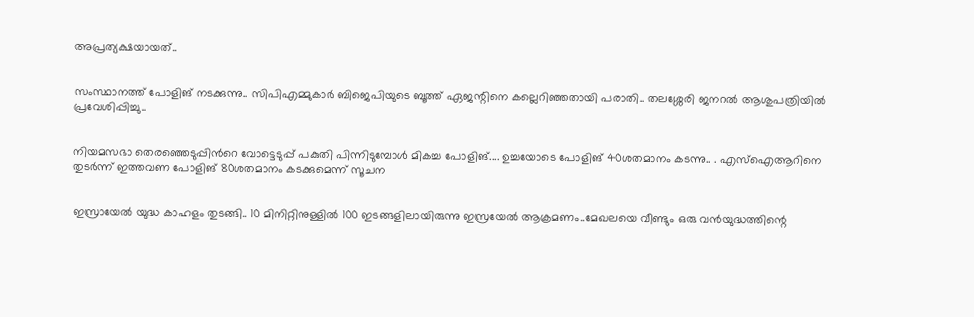അപ്രത്യക്ഷയായത്..


സംസ്ഥാനത്ത് പോളിങ് നടക്കുന്നു.. സിപിഎമ്മുകാർ ബിജെപിയുടെ ബൂത്ത് ഏജന്റിനെ കല്ലെറിഞ്ഞതായി പരാതി.. തലശ്ശേരി ജനറൽ ആശുപത്രിയിൽ പ്രവേശിപ്പിച്ചു..


നിയമസഭാ തെരഞ്ഞെടുപ്പിന്‍റെ വോട്ടെടുപ്പ് പകുതി പിന്നിടുമ്പോള്‍ മികച്ച പോളിങ്.... ഉച്ചയോടെ പോളിങ് 40ശതമാനം കടന്നു.. . എസ്ഐആറിനെ തുടര്‍ന്ന് ഇത്തവണ പോളിങ് 80ശതമാനം കടക്കുമെന്ന് സൂചന


ഇസ്രായേൽ യുദ്ധ കാഹളം തുടങ്ങി.. 10 മിനിറ്റിനുള്ളില്‍ 100 ഇടങ്ങളിലായിരുന്നു ഇസ്രയേല്‍ ആക്രമണം..മേഖലയെ വീണ്ടും ഒരു വന്‍യുദ്ധത്തിന്റെ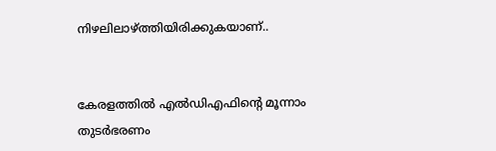നിഴലിലാഴ്ത്തിയിരിക്കുകയാണ്..


കേരളത്തിൽ എൽഡിഎഫിന്റെ മൂന്നാം തുടർഭരണം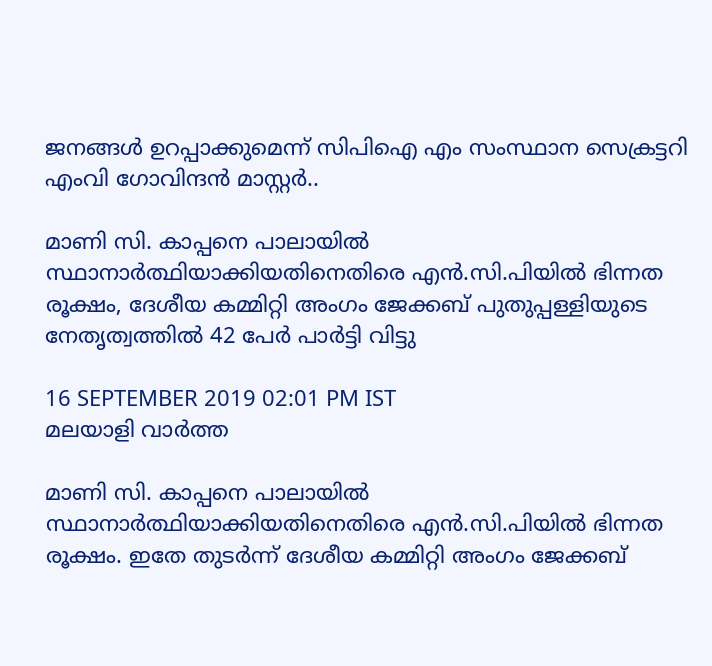ജനങ്ങൾ ഉറപ്പാക്കുമെന്ന് സിപിഐ എം സംസ്ഥാന സെക്രട്ടറി എംവി ഗോവിന്ദൻ മാസ്റ്റർ..

മാണി സി. കാപ്പനെ പാലായില്‍ സ്ഥാനാര്‍ത്ഥിയാക്കിയതിനെതിരെ എന്‍.സി.പിയില്‍ ഭിന്നത രൂക്ഷം, ദേശീയ കമ്മിറ്റി അംഗം ജേക്കബ് പുതുപ്പള്ളിയുടെ നേതൃത്വത്തില്‍ 42 പേര്‍ പാര്‍ട്ടി വിട്ടു

16 SEPTEMBER 2019 02:01 PM IST
മലയാളി വാര്‍ത്ത

മാണി സി. കാപ്പനെ പാലായില്‍ സ്ഥാനാര്‍ത്ഥിയാക്കിയതിനെതിരെ എന്‍.സി.പിയില്‍ ഭിന്നത രൂക്ഷം. ഇതേ തുടര്‍ന്ന് ദേശീയ കമ്മിറ്റി അംഗം ജേക്കബ്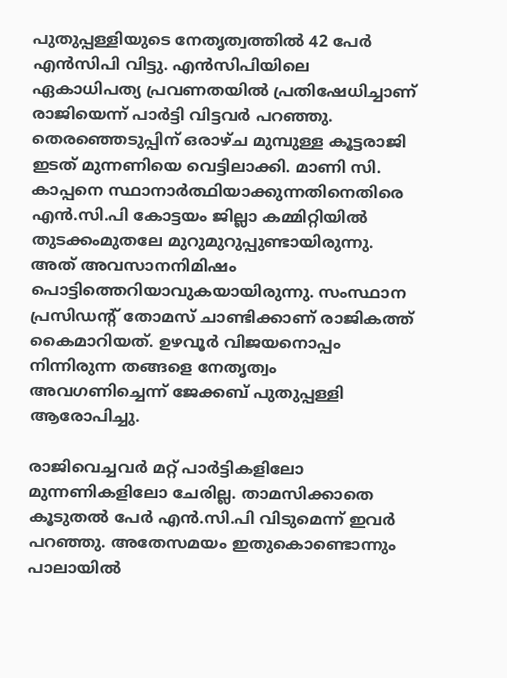പുതുപ്പള്ളിയുടെ നേതൃത്വത്തില്‍ 42 പേര്‍ എന്‍സിപി വിട്ടു. എന്‍സിപിയിലെ ഏകാധിപത്യ പ്രവണതയില്‍ പ്രതിഷേധിച്ചാണ് രാജിയെന്ന് പാര്‍ട്ടി വിട്ടവര്‍ പറഞ്ഞു. തെരഞ്ഞെടുപ്പിന് ഒരാഴ്ച മുമ്പുള്ള കൂട്ടരാജി ഇടത് മുന്നണിയെ വെട്ടിലാക്കി. മാണി സി. കാപ്പനെ സ്ഥാനാര്‍ത്ഥിയാക്കുന്നതിനെതിരെ എന്‍.സി.പി കോട്ടയം ജില്ലാ കമ്മിറ്റിയില്‍ തുടക്കംമുതലേ മുറുമുറുപ്പുണ്ടായിരുന്നു. അത് അവസാനനിമിഷം പൊട്ടിത്തെറിയാവുകയായിരുന്നു. സംസ്ഥാന പ്രസിഡന്റ് തോമസ് ചാണ്ടിക്കാണ് രാജികത്ത് കൈമാറിയത്. ഉഴവൂര്‍ വിജയനൊപ്പം നിന്നിരുന്ന തങ്ങളെ നേതൃത്വം അവഗണിച്ചെന്ന് ജേക്കബ് പുതുപ്പള്ളി ആരോപിച്ചു.

രാജിവെച്ചവര്‍ മറ്റ് പാര്‍ട്ടികളിലോ മുന്നണികളിലോ ചേരില്ല. താമസിക്കാതെ കൂടുതല്‍ പേര്‍ എന്‍.സി.പി വിടുമെന്ന് ഇവര്‍ പറഞ്ഞു. അതേസമയം ഇതുകൊണ്ടൊന്നും പാലായില്‍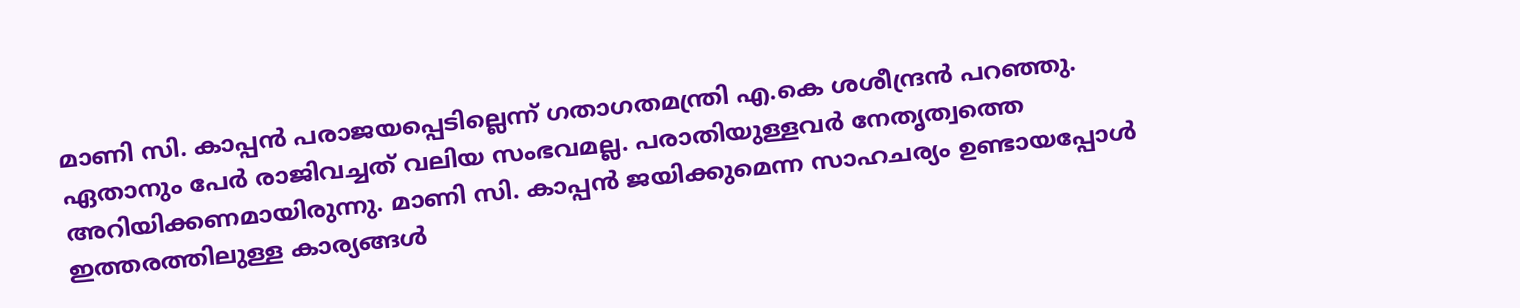മാണി സി. കാപ്പന്‍ പരാജയപ്പെടില്ലെന്ന് ഗതാഗതമന്ത്രി എ.കെ ശശീന്ദ്രന്‍ പറഞ്ഞു. ഏതാനും പേര്‍ രാജിവച്ചത് വലിയ സംഭവമല്ല. പരാതിയുള്ളവര്‍ നേതൃത്വത്തെ അറിയിക്കണമായിരുന്നു. മാണി സി. കാപ്പന്‍ ജയിക്കുമെന്ന സാഹചര്യം ഉണ്ടായപ്പോള്‍ ഇത്തരത്തിലുള്ള കാര്യങ്ങള്‍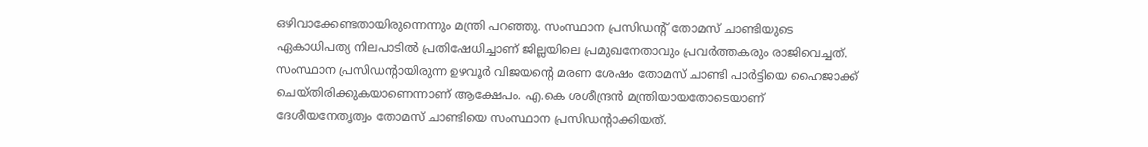ഒഴിവാക്കേണ്ടതായിരുന്നെന്നും മന്ത്രി പറഞ്ഞു. സംസ്ഥാന പ്രസിഡന്റ് തോമസ് ചാണ്ടിയുടെ ഏകാധിപത്യ നിലപാടില്‍ പ്രതിഷേധിച്ചാണ് ജില്ലയിലെ പ്രമുഖനേതാവും പ്രവര്‍ത്തകരും രാജിവെച്ചത്. സംസ്ഥാന പ്രസിഡന്റായിരുന്ന ഉഴവൂര്‍ വിജയന്റെ മരണ ശേഷം തോമസ് ചാണ്ടി പാര്‍ട്ടിയെ ഹൈജാക്ക് ചെയ്തിരിക്കുകയാണെന്നാണ് ആക്ഷേപം. എ.കെ ശശീന്ദ്രന്‍ മന്ത്രിയായതോടെയാണ് ദേശീയനേതൃത്വം തോമസ് ചാണ്ടിയെ സംസ്ഥാന പ്രസിഡന്റാക്കിയത്.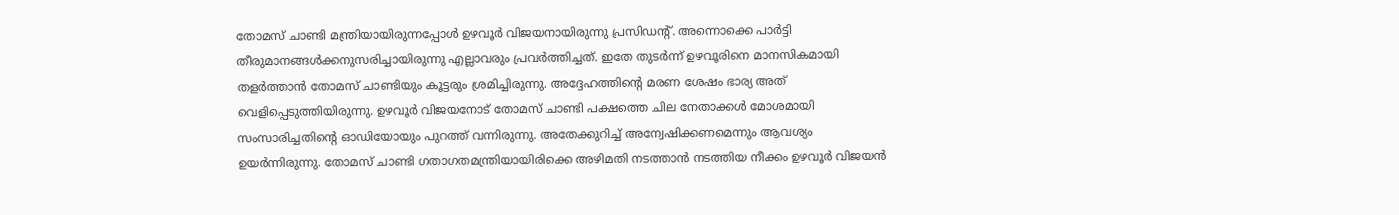തോമസ് ചാണ്ടി മന്ത്രിയായിരുന്നപ്പോള്‍ ഉഴവൂര്‍ വിജയനായിരുന്നു പ്രസിഡന്റ്. അന്നൊക്കെ പാര്‍ട്ടി തീരുമാനങ്ങള്‍ക്കനുസരിച്ചായിരുന്നു എല്ലാവരും പ്രവര്‍ത്തിച്ചത്. ഇതേ തുടര്‍ന്ന് ഉഴവൂരിനെ മാനസികമായി തളര്‍ത്താന്‍ തോമസ് ചാണ്ടിയും കൂട്ടരും ശ്രമിച്ചിരുന്നു. അദ്ദേഹത്തിന്റെ മരണ ശേഷം ഭാര്യ അത് വെളിപ്പെടുത്തിയിരുന്നു. ഉഴവൂര്‍ വിജയനോട് തോമസ് ചാണ്ടി പക്ഷത്തെ ചില നേതാക്കള്‍ മോശമായി സംസാരിച്ചതിന്റെ ഓഡിയോയും പുറത്ത് വന്നിരുന്നു. അതേക്കുറിച്ച് അന്വേഷിക്കണമെന്നും ആവശ്യം ഉയര്‍ന്നിരുന്നു. തോമസ് ചാണ്ടി ഗതാഗതമന്ത്രിയായിരിക്കെ അഴിമതി നടത്താന്‍ നടത്തിയ നീക്കം ഉഴവൂര്‍ വിജയന്‍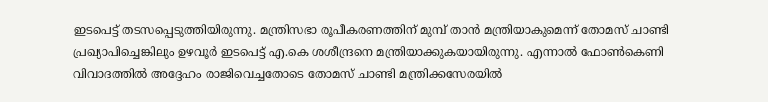ഇടപെട്ട് തടസപ്പെടുത്തിയിരുന്നു. മന്ത്രിസഭാ രൂപീകരണത്തിന് മുമ്പ് താന്‍ മന്ത്രിയാകുമെന്ന് തോമസ് ചാണ്ടി പ്രഖ്യാപിച്ചെങ്കിലും ഉഴവൂര്‍ ഇടപെട്ട് എ.കെ ശശീന്ദ്രനെ മന്ത്രിയാക്കുകയായിരുന്നു. എന്നാല്‍ ഫോണ്‍കെണി വിവാദത്തില്‍ അദ്ദേഹം രാജിവെച്ചതോടെ തോമസ് ചാണ്ടി മന്ത്രിക്കസേരയില്‍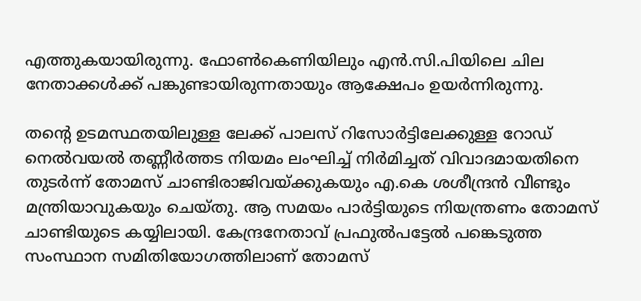എത്തുകയായിരുന്നു. ഫോണ്‍കെണിയിലും എന്‍.സി.പിയിലെ ചില നേതാക്കള്‍ക്ക് പങ്കുണ്ടായിരുന്നതായും ആക്ഷേപം ഉയര്‍ന്നിരുന്നു.

തന്റെ ഉടമസ്ഥതയിലുള്ള ലേക്ക് പാലസ് റിസോര്‍ട്ടിലേക്കുള്ള റോഡ് നെല്‍വയല്‍ തണ്ണീര്‍ത്തട നിയമം ലംഘിച്ച് നിര്‍മിച്ചത് വിവാദമായതിനെ തുടര്‍ന്ന് തോമസ് ചാണ്ടിരാജിവയ്ക്കുകയും എ.കെ ശശീന്ദ്രന്‍ വീണ്ടും മന്ത്രിയാവുകയും ചെയ്തു. ആ സമയം പാര്‍ട്ടിയുടെ നിയന്ത്രണം തോമസ് ചാണ്ടിയുടെ കയ്യിലായി. കേന്ദ്രനേതാവ് പ്രഫുല്‍പട്ടേല്‍ പങ്കെടുത്ത സംസ്ഥാന സമിതിയോഗത്തിലാണ് തോമസ്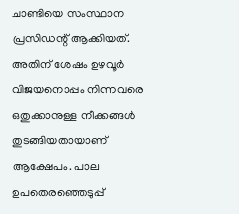ചാണ്ടിയെ സംസ്ഥാന പ്രസിഡന്റ് ആക്കിയത്. അതിന് ശേഷം ഉഴവൂര്‍ വിജയനൊപ്പം നിന്നവരെ ഒതുക്കാനുള്ള നീക്കങ്ങള്‍ തുടങ്ങിയതായാണ് ആക്ഷേപം. പാല ഉപതെരഞ്ഞെടുപ്പ്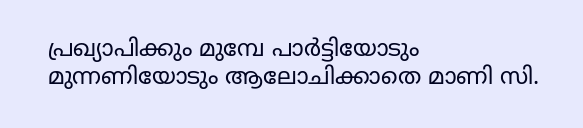പ്രഖ്യാപിക്കും മുമ്പേ പാര്‍ട്ടിയോടും മുന്നണിയോടും ആലോചിക്കാതെ മാണി സി.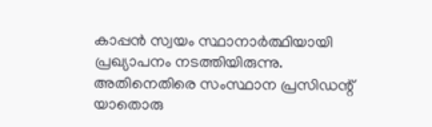കാപ്പന്‍ സ്വയം സ്ഥാനാര്‍ത്ഥിയായി പ്രഖ്യാപനം നടത്തിയിരുന്നു. അതിനെതിരെ സംസ്ഥാന പ്രസിഡന്റ് യാതൊരു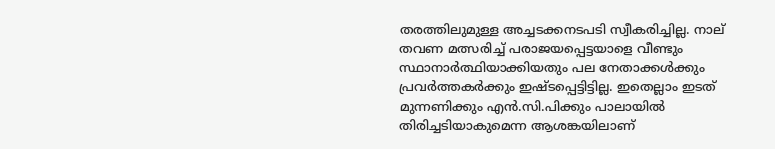തരത്തിലുമുള്ള അച്ചടക്കനടപടി സ്വീകരിച്ചില്ല. നാല് തവണ മത്സരിച്ച് പരാജയപ്പെട്ടയാളെ വീണ്ടും സ്ഥാനാര്‍ത്ഥിയാക്കിയതും പല നേതാക്കള്‍ക്കും പ്രവര്‍ത്തകര്‍ക്കും ഇഷ്ടപ്പെട്ടിട്ടില്ല. ഇതെല്ലാം ഇടത് മുന്നണിക്കും എന്‍.സി.പിക്കും പാലായില്‍ തിരിച്ചടിയാകുമെന്ന ആശങ്കയിലാണ്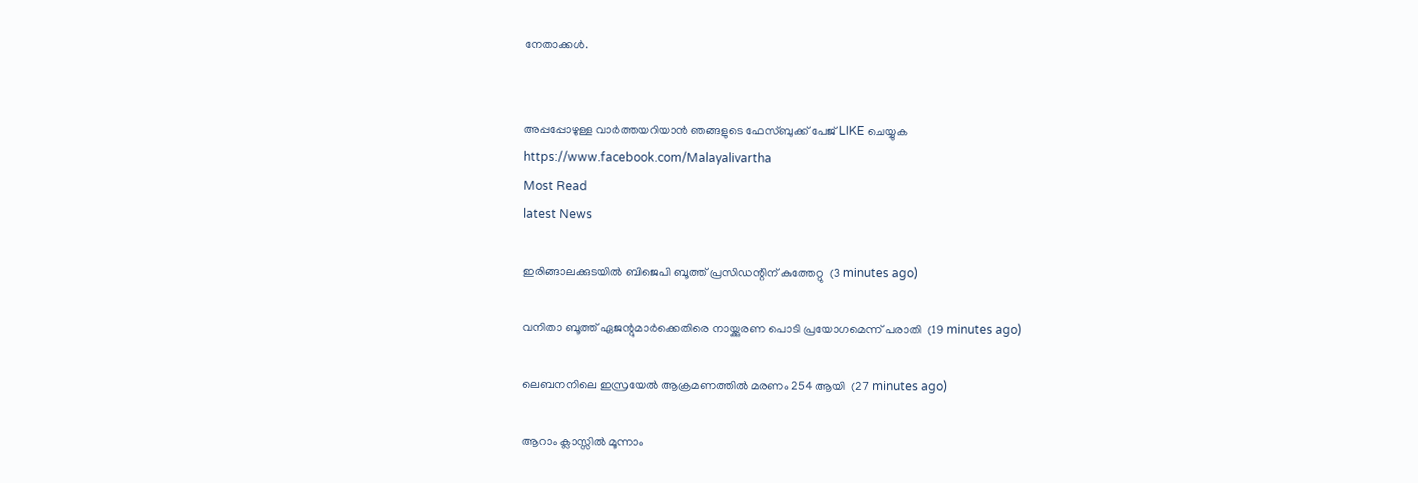നേതാക്കള്‍.


അപ്പപ്പോഴുള്ള വാര്‍ത്തയറിയാന്‍ ഞങ്ങളുടെ ഫേസ്‌ബുക്ക്‌ പേജ് LIKE ചെയ്യുക
https://www.facebook.com/Malayalivartha
Most Read
latest News

ഇരിങ്ങാലക്കുടയില്‍ ബിജെപി ബൂത്ത് പ്രസിഡന്റിന് കുത്തേറ്റു  (3 minutes ago)

വനിതാ ബൂത്ത് ഏജന്റുമാര്‍ക്കെതിരെ നായ്ക്കുരണ പൊടി പ്രയോഗമെന്ന് പരാതി  (19 minutes ago)

ലെബനനിലെ ഇസ്രയേല്‍ ആക്രമണത്തില്‍ മരണം 254 ആയി  (27 minutes ago)

ആറാം ക്ലാസ്സില്‍ മൂന്നാം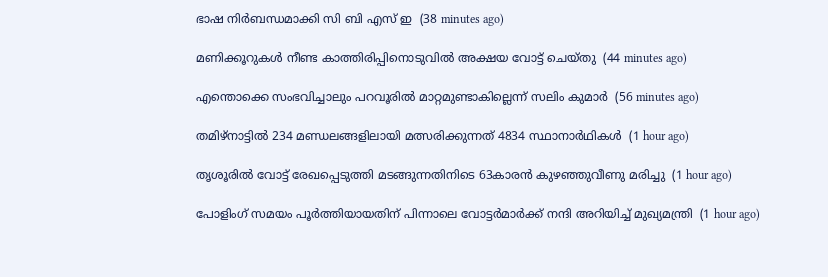ഭാഷ നിര്‍ബന്ധമാക്കി സി ബി എസ് ഇ  (38 minutes ago)

മണിക്കൂറുകള്‍ നീണ്ട കാത്തിരിപ്പിനൊടുവില്‍ അക്ഷയ വോട്ട് ചെയ്തു  (44 minutes ago)

എന്തൊക്കെ സംഭവിച്ചാലും പറവൂരില്‍ മാറ്റമുണ്ടാകില്ലെന്ന് സലിം കുമാര്‍  (56 minutes ago)

തമിഴ്‌നാട്ടില്‍ 234 മണ്ഡലങ്ങളിലായി മത്സരിക്കുന്നത് 4834 സ്ഥാനാര്‍ഥികള്‍  (1 hour ago)

തൃശൂരില്‍ വോട്ട് രേഖപ്പെടുത്തി മടങ്ങുന്നതിനിടെ 63കാരന്‍ കുഴഞ്ഞുവീണു മരിച്ചു  (1 hour ago)

പോളിംഗ് സമയം പൂര്‍ത്തിയായതിന് പിന്നാലെ വോട്ടര്‍മാര്‍ക്ക് നന്ദി അറിയിച്ച് മുഖ്യമന്ത്രി  (1 hour ago)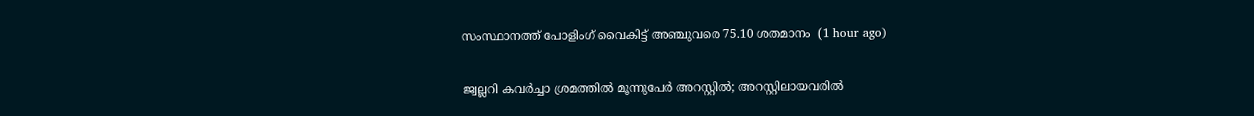സംസ്ഥാനത്ത് പോളിംഗ് വൈകിട്ട് അഞ്ചുവരെ 75.10 ശതമാനം  (1 hour ago)

ജ്വല്ലറി കവര്‍ച്ചാ ശ്രമത്തില്‍ മൂന്നുപേര്‍ അറസ്റ്റില്‍; അറസ്റ്റിലായവരില്‍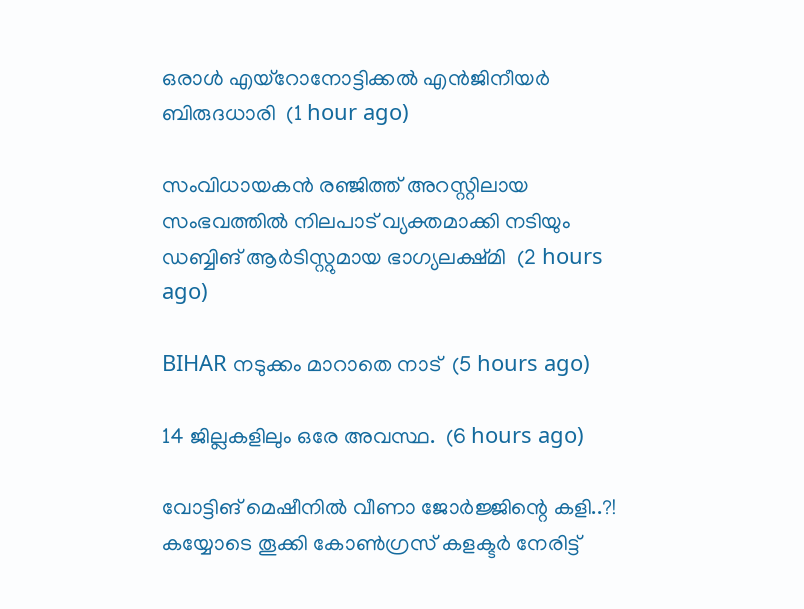ഒരാള്‍ എയ്‌റോനോട്ടിക്കല്‍ എന്‍ജിനീയര്‍ ബിരുദധാരി  (1 hour ago)

സംവിധായകന്‍ രഞ്ജിത്ത് അറസ്റ്റിലായ സംഭവത്തില്‍ നിലപാട് വ്യക്തമാക്കി നടിയും ഡബ്ബിങ് ആര്‍ടിസ്റ്റുമായ ഭാഗ്യലക്ഷ്മി  (2 hours ago)

BIHAR നടുക്കം മാറാതെ നാട്  (5 hours ago)

14 ജില്ലകളിലും ഒരേ അവസ്ഥ.  (6 hours ago)

വോട്ടിങ് മെഷീനിൽ വീണാ ജോർജ്ജിന്റെ കളി..?! കയ്യോടെ തൂക്കി കോൺഗ്രസ് കളക്ടർ നേരിട്ട്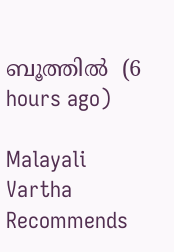ബൂത്തിൽ  (6 hours ago)

Malayali Vartha Recommends